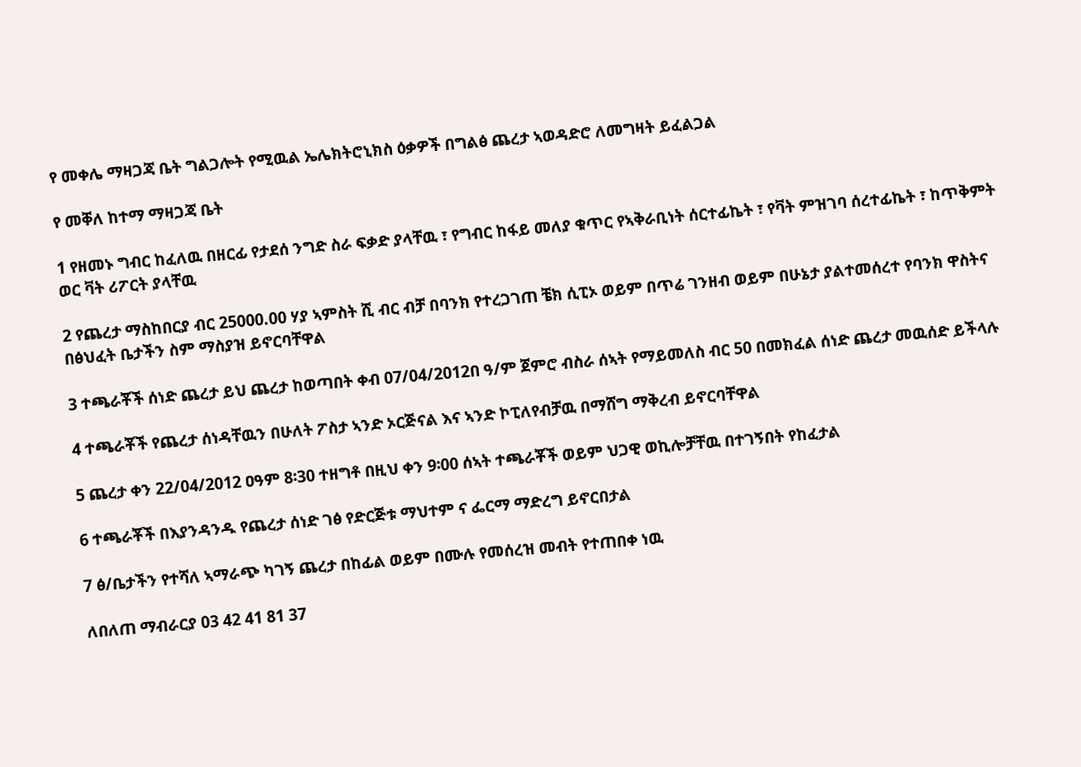የ መቀሌ ማዛጋጃ ቤት ግልጋሎት የሚዉል ኤሌክትሮኒክስ ዕቃዎች በግልፅ ጨረታ ኣወዳድሮ ለመግዛት ይፈልጋል

የ መቐለ ከተማ ማዛጋጃ ቤት

1 የዘመኑ ግብር ከፈለዉ በዘርፊ የታደሰ ንግድ ስራ ፍቃድ ያላቸዉ ፣ የግብር ከፋይ መለያ ቁጥር የኣቅራቢነት ሰርተፊኬት ፣ የቫት ምዝገባ ሰረተፊኬት ፣ ከጥቅምት ወር ቫት ሪፖርት ያላቸዉ

2 የጨረታ ማስከበርያ ብር 25000.00 ሃያ ኣምስት ሺ ብር ብቻ በባንክ የተረጋገጠ ቼክ ሲፒኦ ወይም በጥሬ ገንዘብ ወይም በሁኔታ ያልተመሰረተ የባንክ ዋስትና በፅህፈት ቤታችን ስም ማስያዝ ይኖርባቸዋል

3 ተጫራቾች ሰነድ ጨረታ ይህ ጨረታ ከወጣበት ቀብ 07/04/2012በ ዓ/ም ጀምሮ ብስራ ሰኣት የማይመለስ ብር 50 በመክፈል ሰነድ ጨረታ መዉሰድ ይችላሉ

4 ተጫራቾች የጨረታ ሰነዳቸዉን በሁለት ፖስታ ኣንድ ኦርጅናል እና ኣንድ ኮፒለየብቻዉ በማሸግ ማቅረብ ይኖርባቸዋል

5 ጨረታ ቀን 22/04/2012 ዐዓም 8፡30 ተዘግቶ በዚህ ቀን 9፡00 ሰኣት ተጫራቾች ወይም ህጋዊ ወኪሎቻቸዉ በተገኝበት የከፈታል

6 ተጫራቾች በእያንዳንዱ የጨረታ ሰነድ ገፅ የድርጅቱ ማህተም ና ፌርማ ማድረግ ይኖርበታል

7 ፅ/ቤታችን የተሻለ ኣማራጭ ካገኝ ጨረታ በከፊል ወይም በሙሉ የመሰረዝ መብት የተጠበቀ ነዉ

ለበለጠ ማብራርያ 03 42 41 81 37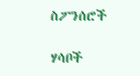ስፖንሰሮች

ሃሳቦች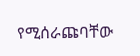የሚሰራጩባቸው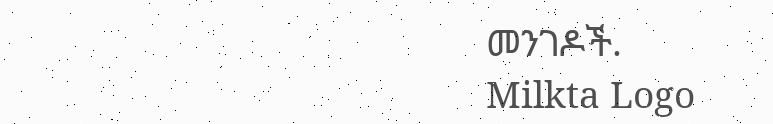መንገዶች.
Milkta Logo